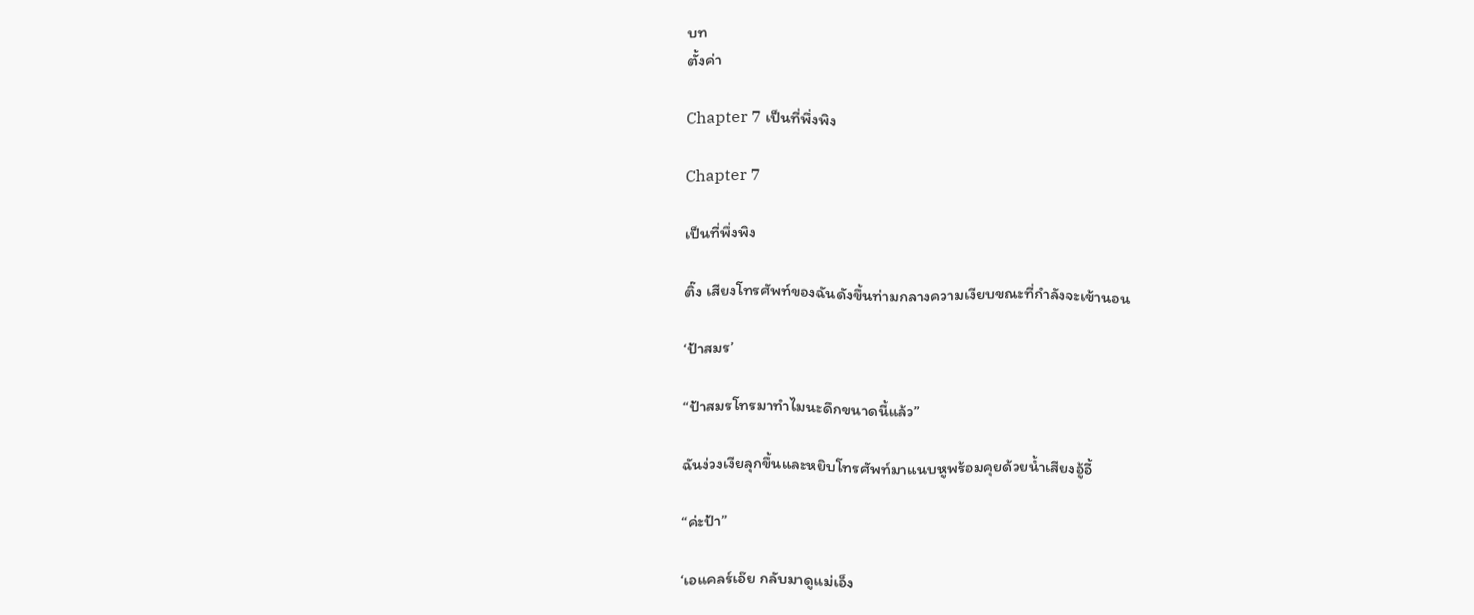บท
ตั้งค่า

Chapter 7 เป็นที่พึ่งพิง

Chapter 7

เป็นที่พึ่งพิง

ติ๊ง เสียงโทรศัพท์ของฉันดังขึ้นท่ามกลางความเงียบขณะที่กำลังจะเข้านอน

‘ป้าสมร’

“ป้าสมรโทรมาทำไมนะดึกขนาดนี้แล้ว”

ฉันง่วงเงียลุกขึ้นและหยิบโทรศัพท์มาแนบหูพร้อมคุยด้วยน้ำเสียงอู้อี้

“ค่ะป้า”

‘เอแคลร์เอ๊ย กลับมาดูแม่เอ็ง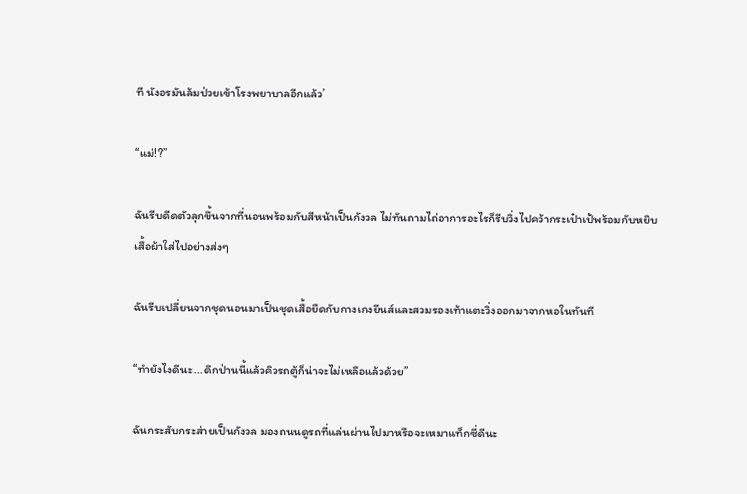ที นังอรมันล้มป่วยเข้าโรงพยาบาลอีกแล้ว’

“แม่!?”

ฉันรีบดีดตัวลุกขึ้นจากที่นอนพร้อมกับสีหน้าเป็นกังวล ไม่ทันถามไถ่อาการอะไรก็รีบวิ่งไปคว้ากระเป๋าเป้พร้อมกับหยิบเสื้อผ้าใส่ไปอย่างส่งๆ

ฉันรีบเปลี่ยนจากชุดนอนมาเป็นชุดเสื้อยืดกับกางเกงยีนส์และสวมรองเท้าแตะวิ่งออกมาจากหอในทันที

“ทำยังไงดีนะ...ดึกป่านนี้แล้วคิวรถตู้ก็น่าจะไม่เหลือแล้วด้วย”

ฉันกระสับกระส่ายเป็นกังวล มองถนนดูรถที่แล่นผ่านไปมาหรือจะเหมาแท็กซี่ดีนะ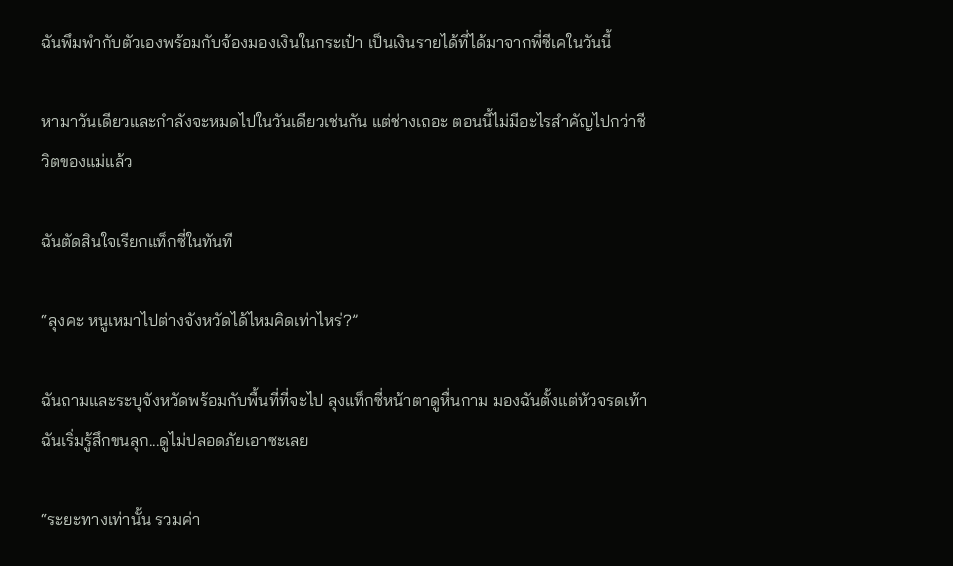ฉันพึมพำกับตัวเองพร้อมกับจ้องมองเงินในกระเป๋า เป็นเงินรายได้ที่ได้มาจากพี่ซีเคในวันนี้

หามาวันเดียวและกำลังจะหมดไปในวันเดียวเช่นกัน แต่ช่างเถอะ ตอนนี้ไม่มีอะไรสำคัญไปกว่าชีวิตของแม่แล้ว

ฉันตัดสินใจเรียกแท็กซี่ในทันที

“ลุงคะ หนูเหมาไปต่างจังหวัดได้ไหมคิดเท่าไหร่?”

ฉันถามและระบุจังหวัดพร้อมกับพื้นที่ที่จะไป ลุงแท็กซี่หน้าตาดูหื่นกาม มองฉันตั้งแต่หัวจรดเท้า ฉันเริ่มรู้สึกขนลุก...ดูไม่ปลอดภัยเอาซะเลย

“ระยะทางเท่านั้น รวมค่า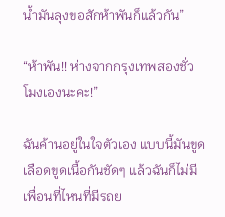น้ำมันลุงขอสักห้าพันก็แล้วกัน”

“ห้าพัน!! ห่างจากกรุงเทพสองชั่วโมงเองนะคะ!”

ฉันค้านอยู่ในใจตัวเอง แบบนี้มันขูดเลือดขูดเนื้อกันชัดๆ แล้วฉันก็ไม่มีเพื่อนที่ไหนที่มีรถย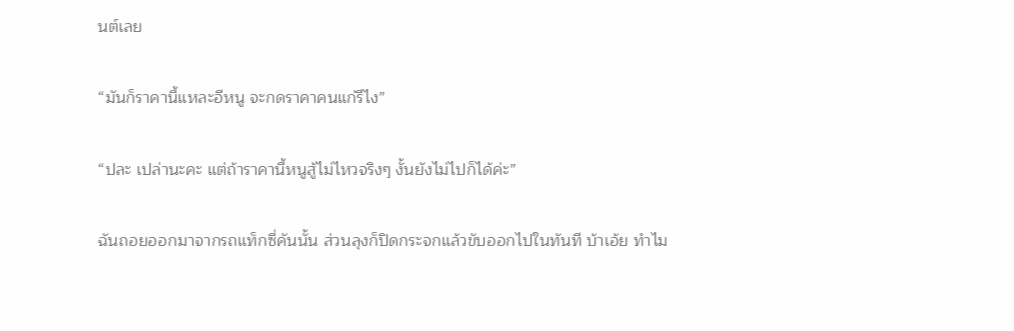นต์เลย

“มันก็ราคานี้แหละอีหนู จะกดราคาคนแก่รึไง”

“ปละ เปล่านะคะ แต่ถ้าราคานี้หนูสู้ไม่ไหวจริงๆ งั้นยังไม่ไปก็ได้ค่ะ”

ฉันถอยออกมาจากรถแท็กซี่คันนั้น ส่วนลุงก็ปิดกระจกแล้วขับออกไปในทันที บ้าเอ้ย ทำไม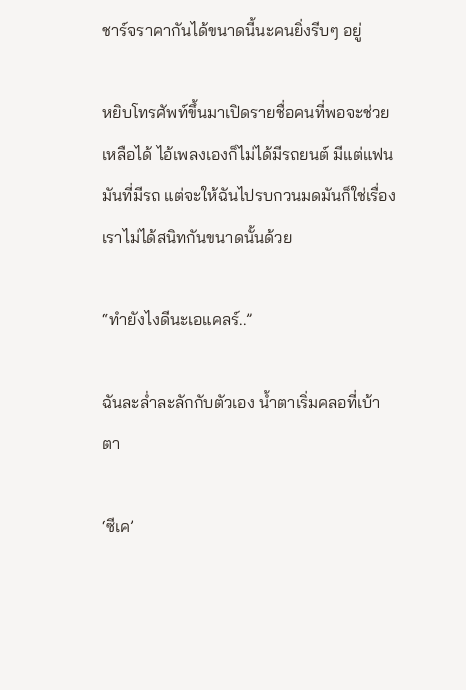ชาร์จราคากันได้ขนาดนี้นะคนยิ่งรีบๆ อยู่

หยิบโทรศัพท์ขึ้นมาเปิดรายชื่อคนที่พอจะช่วยเหลือได้ ไอ้เพลงเองก็ไม่ได้มีรถยนต์ มีแต่แฟนมันที่มีรถ แต่จะให้ฉันไปรบกวนมดมันก็ใช่เรื่อง เราไม่ได้สนิทกันขนาดนั้นด้วย

“ทำยังไงดีนะเอแคลร์..”

ฉันละล่ำละลักกับตัวเอง น้ำตาเริ่มคลอที่เบ้าตา

‘ซีเค’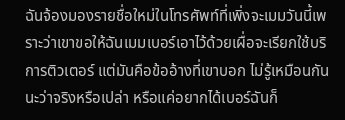ฉันจ้องมองรายชื่อใหม่ในโทรศัพท์ที่เพิ่งจะเมมวันนี้เพราะว่าเขาขอให้ฉันเมมเบอร์เอาไว้ด้วยเผื่อจะเรียกใช้บริการติวเตอร์ แต่มันคือข้ออ้างที่เขาบอก ไม่รู้เหมือนกันนะว่าจริงหรือเปล่า หรือแค่อยากได้เบอร์ฉันก็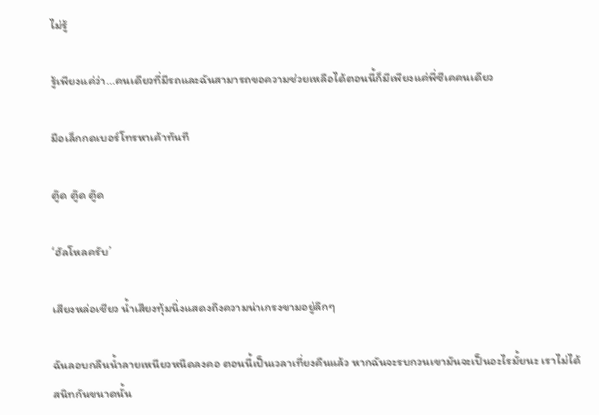ไม่รู้

รู้เพียงแค่ว่า...คนเดียวที่มีรถและฉันสามารถขอความช่วยเหลือได้ตอนนี้ก็มีเพียงแค่พี่ซีเคคนเดียว

มือเล็กกดเบอร์โทรหาเค้าทันที

ตู๊ด ตู๊ด ตู๊ด

‘ฮัลโหลครับ’

เสียงหล่อเชียว น้ำเสียงทุ้มนิ่งแสดงถึงความน่าเกรงขามอยู่ลึกๆ

ฉันลอบกลืนน้ำลายเหนียวหนืดลงคอ ตอนนี้เป็นเวลาเที่ยงคืนแล้ว หากฉันจะรบกวนเขามันจะเป็นอะไรมั้ยนะ เราไม่ได้สนิทกันขนาดนั้น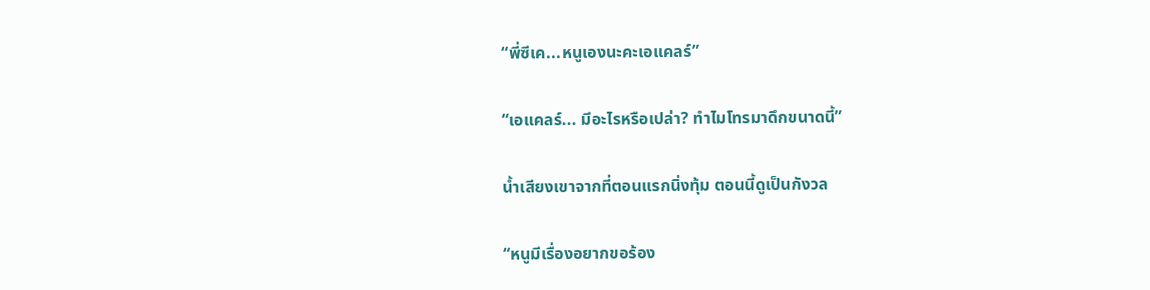“พี่ซีเค...หนูเองนะคะเอแคลร์”

“เอแคลร์... มีอะไรหรือเปล่า? ทำไมโทรมาดึกขนาดนี้”

น้ำเสียงเขาจากที่ตอนแรกนิ่งทุ้ม ตอนนี้ดูเป็นกังวล

“หนูมีเรื่องอยากขอร้อง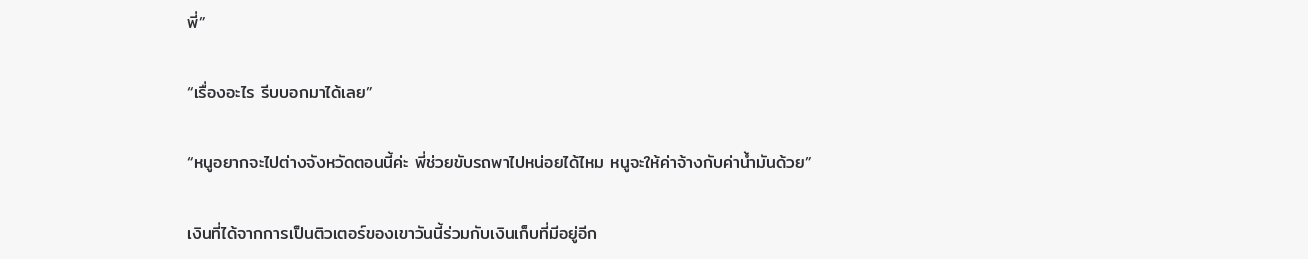พี่”

“เรื่องอะไร รีบบอกมาได้เลย”

“หนูอยากจะไปต่างจังหวัดตอนนี้ค่ะ พี่ช่วยขับรถพาไปหน่อยได้ไหม หนูจะให้ค่าจ้างกับค่าน้ำมันด้วย”

เงินที่ได้จากการเป็นติวเตอร์ของเขาวันนี้ร่วมกับเงินเก็บที่มีอยู่อีก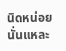นิดหน่อยนั่นแหละ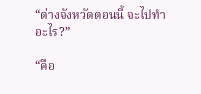“ต่างจังหวัดตอนนี้ จะไปทำอะไร?”

“คือ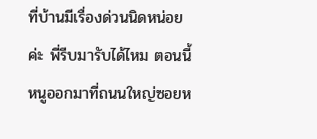ที่บ้านมีเรื่องด่วนนิดหน่อยค่ะ พี่รีบมารับได้ไหม ตอนนี้หนูออกมาที่ถนนใหญ่ซอยห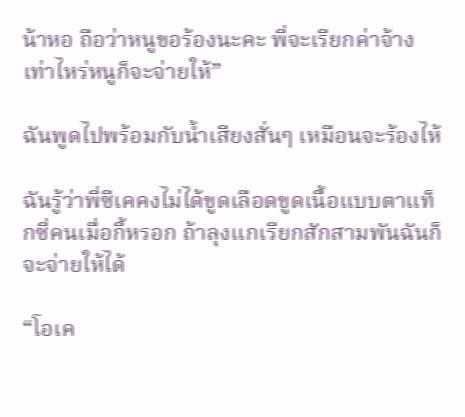น้าหอ ถือว่าหนูขอร้องนะคะ พี่จะเรียกค่าจ้างเท่าไหร่หนูก็จะจ่ายให้”

ฉันพูดไปพร้อมกับน้ำเสียงสั่นๆ เหมือนจะร้องไห้

ฉันรู้ว่าพี่ซีเคคงไม่ได้ขูดเลือดขูดเนื้อแบบตาแท็กซี่คนเมื่อกี้หรอก ถ้าลุงแกเรียกสักสามพันฉันก็จะจ่ายให้ได้

“โอเค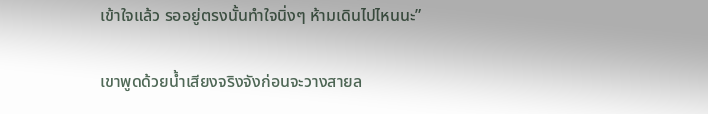เข้าใจแล้ว รออยู่ตรงนั้นทำใจนิ่งๆ ห้ามเดินไปไหนนะ”

เขาพูดด้วยน้ำเสียงจริงจังก่อนจะวางสายล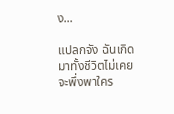ง...

แปลกจัง ฉันเกิดมาทั้งชีวิตไม่เคยจะพึ่งพาใคร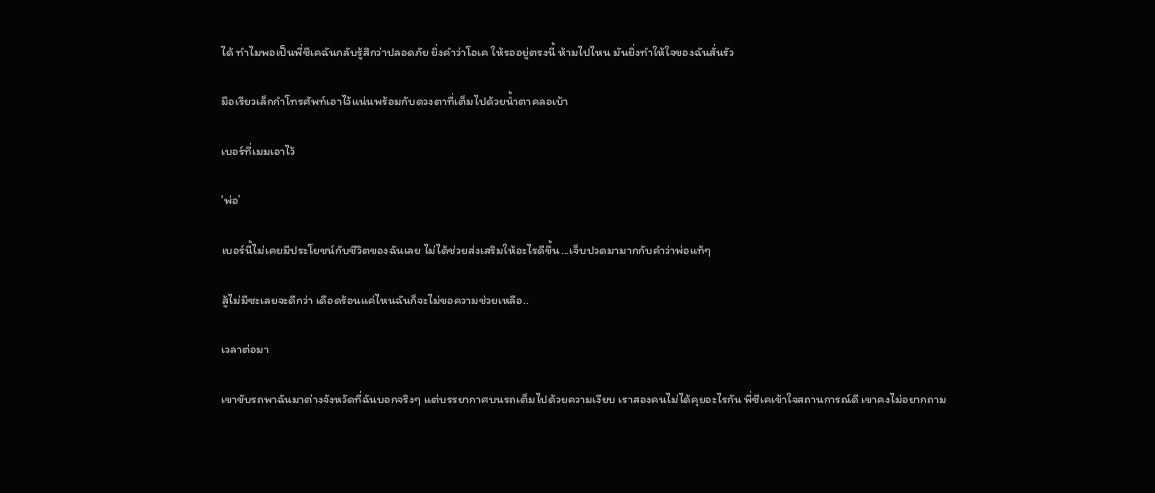ได้ ทำไมพอเป็นพี่ซีเคฉันกลับรู้สึกว่าปลอดภัย ยิ่งคำว่าโอเค ให้รออยู่ตรงนี้ ห้ามไปไหน มันยิ่งทำให้ใจของฉันสั่นรัว

มือเรียวเล็กกำโทรศัพท์เอาไว้แน่นพร้อมกับดวงตาที่เต็มไปด้วยน้ำตาคลอเบ้า

เบอร์ที่เมมเอาไว้

‘พ่อ’

เบอร์นี้ไม่เคยมีประโยชน์กับชีวิตของฉันเลย ไม่ได้ช่วยส่งเสริมให้อะไรดีขึ้น...เจ็บปวดมามากกับคำว่าพ่อแท้ๆ

สู้ไม่มีซะเลยจะดีกว่า เดือดร้อนแค่ไหนฉันก็จะไม่ขอความช่วยเหลือ..

เวลาต่อมา

เขาขับรถพาฉันมาต่างจังหวัดที่ฉันบอกจริงๆ แต่บรรยากาศบนรถเต็มไปด้วยความเงียบ เราสองคนไม่ได้คุยอะไรกัน พี่ซีเคเข้าใจสถานการณ์ดี เขาคงไม่อยากถาม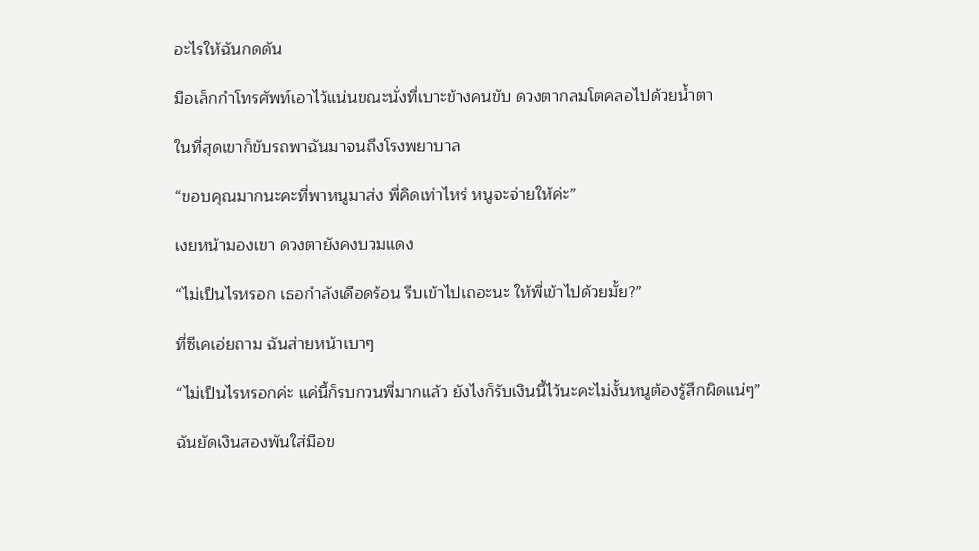อะไรให้ฉันกดดัน

มือเล็กกำโทรศัพท์เอาไว้แน่นขณะนั่งที่เบาะข้างคนขับ ดวงตากลมโตคลอไปด้วยน้ำตา

ในที่สุดเขาก็ขับรถพาฉันมาจนถึงโรงพยาบาล

“ขอบคุณมากนะคะที่พาหนูมาส่ง พี่คิดเท่าไหร่ หนูจะจ่ายให้ค่ะ”

เงยหน้ามองเขา ดวงตายังคงบวมแดง

“ไม่เป็นไรหรอก เธอกำลังเดือดร้อน รีบเข้าไปเถอะนะ ให้พี่เข้าไปด้วยมั้ย?”

ที่ซีเคเอ่ยถาม ฉันส่ายหน้าเบาๆ

“ไม่เป็นไรหรอกค่ะ แค่นี้ก็รบกวนพี่มากแล้ว ยังไงก็รับเงินนี้ไว้นะคะไม่งั้นหนูต้องรู้สึกผิดแน่ๆ”

ฉันยัดเงินสองพันใส่มือข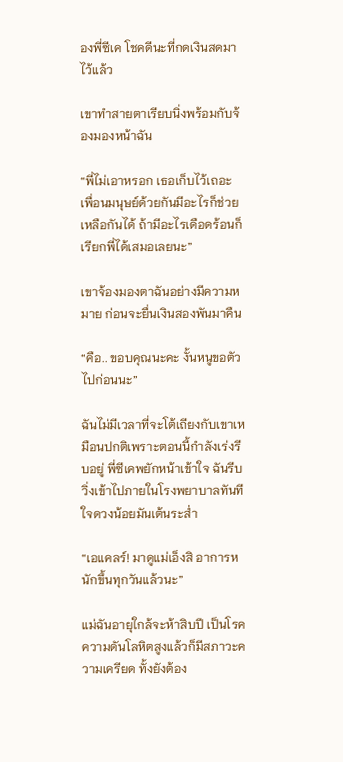องพี่ซีเค โชคดีนะที่กดเงินสดมาไว้แล้ว

เขาทำสายตาเรียบนิ่งพร้อมกับจ้องมองหน้าฉัน

“พี่ไม่เอาหรอก เธอเก็บไว้เถอะ เพื่อนมนุษย์ด้วยกันมีอะไรก็ช่วยเหลือกันได้ ถ้ามีอะไรเดือดร้อนก็เรียกพี่ได้เสมอเลยนะ”

เขาจ้องมองตาฉันอย่างมีความหมาย ก่อนจะยื่นเงินสองพันมาคืน

“คือ.. ขอบคุณนะคะ งั้นหนูขอตัวไปก่อนนะ”

ฉันไม่มีเวลาที่จะโต้เถียงกับเขาเหมือนปกติเพราะตอนนี้กำลังเร่งรีบอยู่ พี่ซีเคพยักหน้าเข้าใจ ฉันรีบวิ่งเข้าไปภายในโรงพยาบาลทันที ใจดวงน้อยมันเต้นระส่ำ

“เอแคลร์! มาดูแม่เอ็งสิ อาการหนักขึ้นทุกวันแล้วนะ”

แม่ฉันอายุใกล้จะห้าสิบปี เป็นโรคความดันโลหิตสูงแล้วก็มีสภาวะความเครียด ทั้งยังต้อง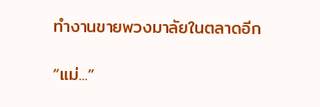ทำงานขายพวงมาลัยในตลาดอีก

“แม่...”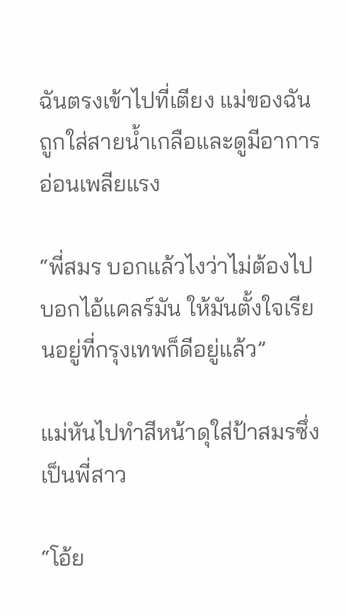ฉันตรงเข้าไปที่เตียง แม่ของฉันถูกใส่สายน้ำเกลือและดูมีอาการอ่อนเพลียแรง

“พี่สมร บอกแล้วไงว่าไม่ต้องไปบอกไอ้แคลร์มัน ให้มันตั้งใจเรียนอยู่ที่กรุงเทพก็ดีอยู่แล้ว”

แม่หันไปทำสีหน้าดุใส่ป้าสมรซึ่งเป็นพี่สาว

“โอ้ย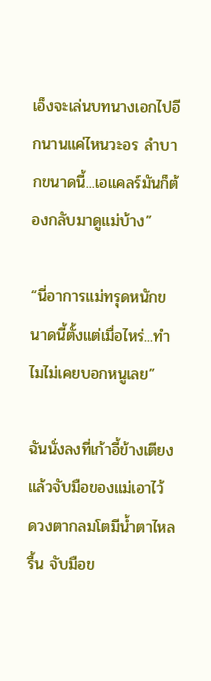เอ็งจะเล่นบทนางเอกไปอีกนานแค่ไหนวะอร ลำบากขนาดนี้...เอแคลร์มันก็ต้องกลับมาดูแม่บ้าง”

“นี่อาการแม่ทรุดหนักขนาดนี้ตั้งแต่เมื่อไหร่...ทำไมไม่เคยบอกหนูเลย”

ฉันนั่งลงที่เก้าอี้ข้างเตียงแล้วจับมือของแม่เอาไว้ ดวงตากลมโตมีน้ำตาไหลรื้น จับมือข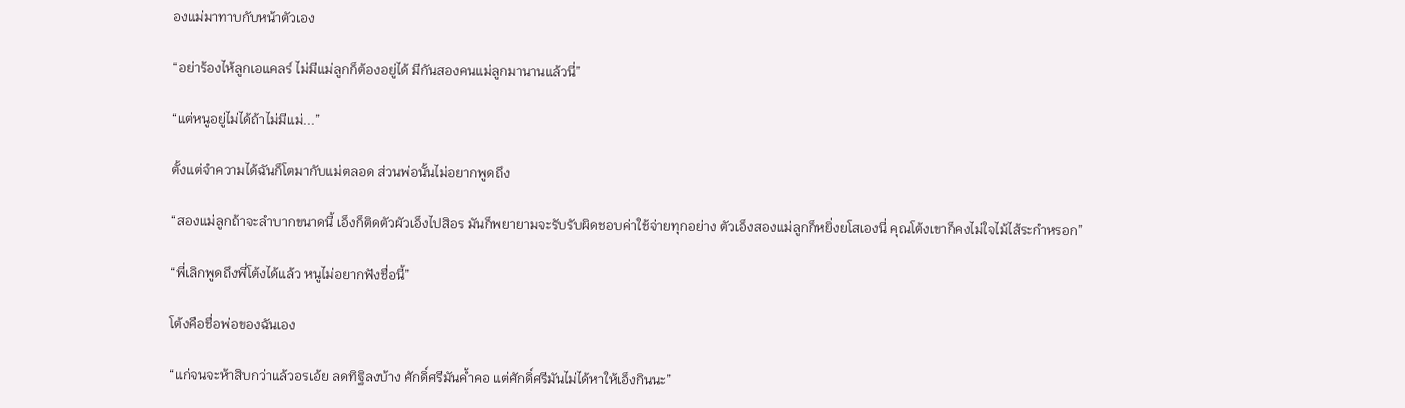องแม่มาทาบกับหน้าตัวเอง

“อย่าร้องไห้ลูกเอแคลร์ ไม่มีแม่ลูกก็ต้องอยู่ได้ มีกันสองคนแม่ลูกมานานแล้วนี่”

“แต่หนูอยู่ไม่ได้ถ้าไม่มีแม่...”

ตั้งแต่จำความได้ฉันก็โตมากับแม่ตลอด ส่วนพ่อนั้นไม่อยากพูดถึง

“สองแม่ลูกถ้าจะลำบากขนาดนี้ เอ็งก็ติดตัวผัวเอ็งไปสิอร มันก็พยายามจะรับรับผิดชอบค่าใช้จ่ายทุกอย่าง ตัวเอ็งสองแม่ลูกก็หยิ่งยโสเองนี่ คุณโต้งเขาก็คงไม่ใจไม้ไส้ระกำหรอก”

“พี่เลิกพูดถึงพี่โต้งได้แล้ว หนูไม่อยากฟังชื่อนี้”

โต้งคือชื่อพ่อของฉันเอง

“แก่จนจะห้าสิบกว่าแล้วอรเอ้ย ลดทิฐิลงบ้าง ศักดิ์ศรีมันค้ำคอ แต่ศักดิ์ศรีมันไม่ได้หาให้เอ็งกินนะ”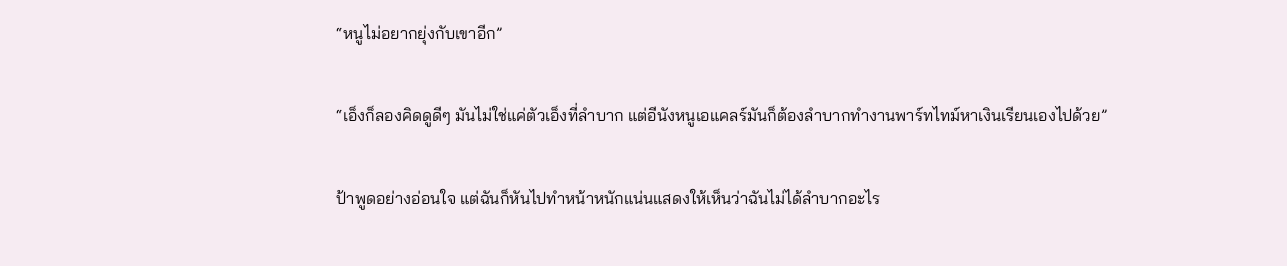“หนูไม่อยากยุ่งกับเขาอีก”

“เอ็งก็ลองคิดดูดีๆ มันไม่ใช่แค่ตัวเอ็งที่ลำบาก แต่อีนังหนูเอแคลร์มันก็ต้องลำบากทำงานพาร์ทไทม์หาเงินเรียนเองไปด้วย”

ป้าพูดอย่างอ่อนใจ แต่ฉันก็หันไปทำหน้าหนักแน่นแสดงให้เห็นว่าฉันไม่ได้ลำบากอะไร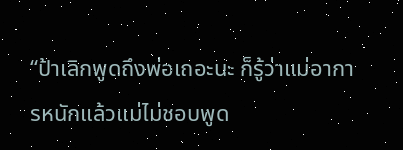“ป้าเลิกพูดถึงพ่อเถอะนะ ก็รู้ว่าแม่อาการหนักแล้วแม่ไม่ชอบพูด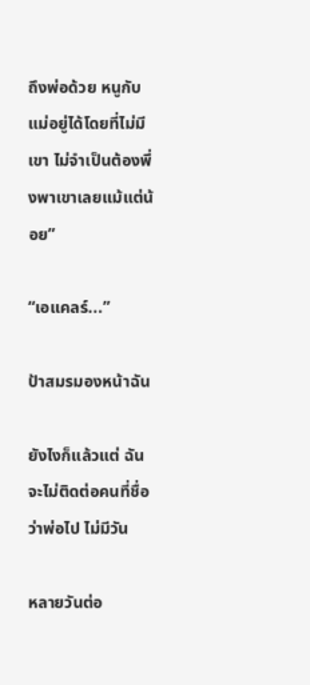ถึงพ่อด้วย หนูกับแม่อยู่ได้โดยที่ไม่มีเขา ไม่จำเป็นต้องพึ่งพาเขาเลยแม้แต่น้อย”

“เอแคลร์...”

ป้าสมรมองหน้าฉัน

ยังไงก็แล้วแต่ ฉันจะไม่ติดต่อคนที่ชื่อว่าพ่อไป ไม่มีวัน

หลายวันต่อ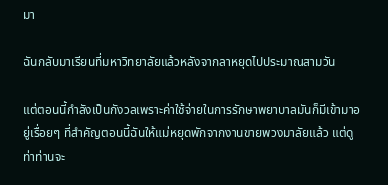มา

ฉันกลับมาเรียนที่มหาวิทยาลัยแล้วหลังจากลาหยุดไปประมาณสามวัน

แต่ตอนนี้กำลังเป็นกังวลเพราะค่าใช้จ่ายในการรักษาพยาบาลมันก็มีเข้ามาอยู่เรื่อยๆ ที่สำคัญตอนนี้ฉันให้แม่หยุดพักจากงานขายพวงมาลัยแล้ว แต่ดูท่าท่านจะ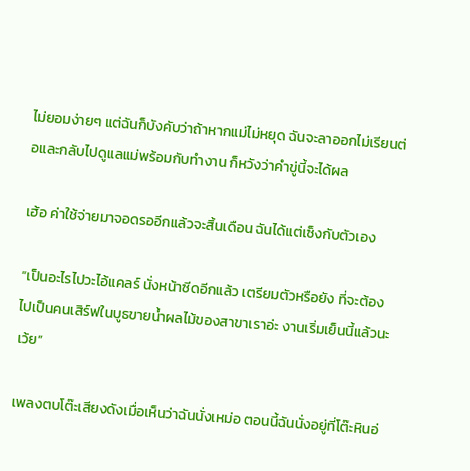ไม่ยอมง่ายๆ แต่ฉันก็บังคับว่าถ้าหากแม่ไม่หยุด ฉันจะลาออกไม่เรียนต่อและกลับไปดูแลแม่พร้อมกับทำงาน ก็หวังว่าคำขู่นี้จะได้ผล

เฮ้อ ค่าใช้จ่ายมาจอดรออีกแล้วจะสิ้นเดือน ฉันได้แต่เซ็งกับตัวเอง

“เป็นอะไรไปวะไอ้แคลร์ นั่งหน้าซีดอีกแล้ว เตรียมตัวหรือยัง ที่จะต้องไปเป็นคนเสิร์ฟในบูธขายน้ำผลไม้ของสาขาเราอ่ะ งานเริ่มเย็นนี้แล้วนะเว้ย”

เพลงตบโต๊ะเสียงดังเมื่อเห็นว่าฉันนั่งเหม่อ ตอนนี้ฉันนั่งอยู่ที่โต๊ะหินอ่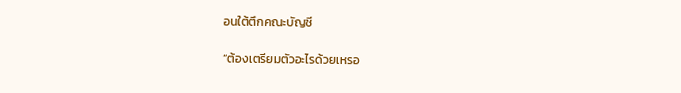อนใต้ตึกคณะบัญชี

“ต้องเตรียมตัวอะไรด้วยเหรอ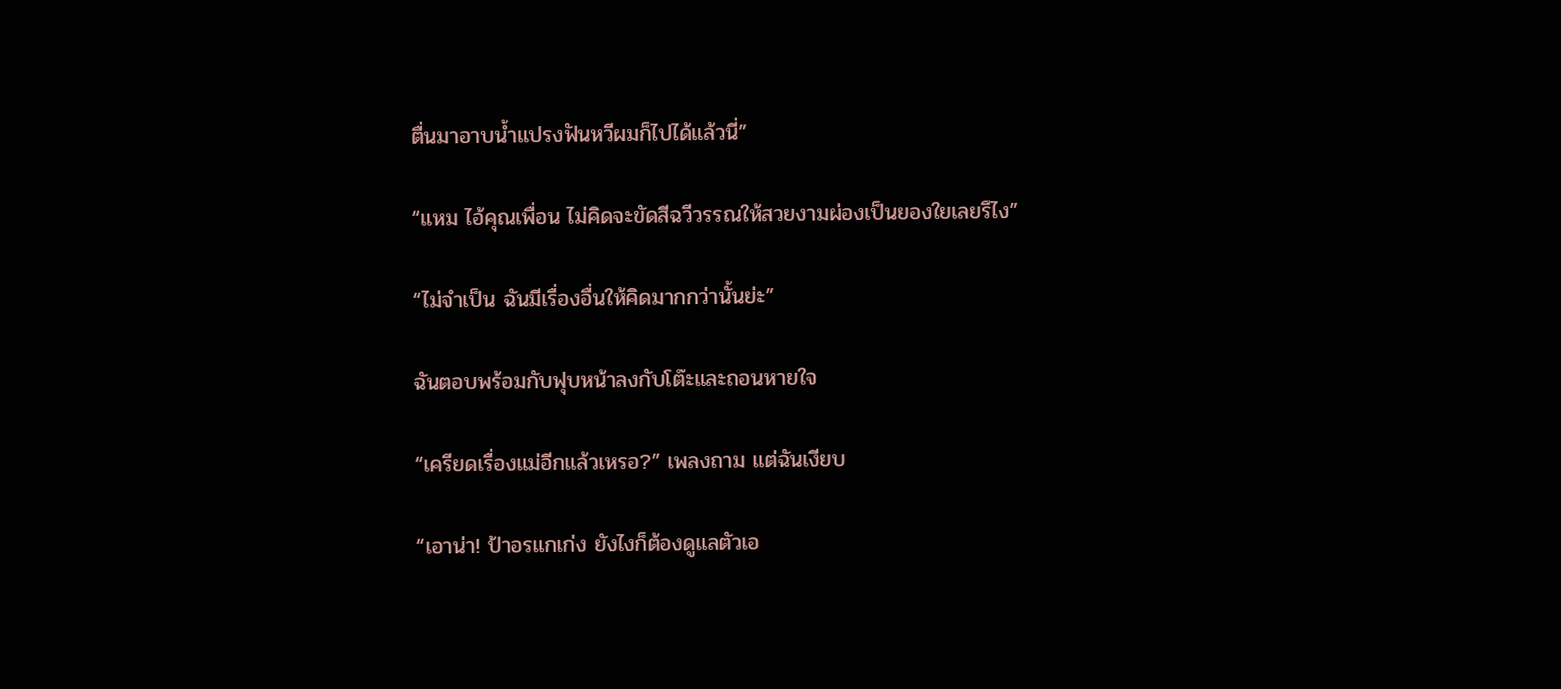ตื่นมาอาบน้ำแปรงฟันหวีผมก็ไปได้แล้วนี่”

“แหม ไอ้คุณเพื่อน ไม่คิดจะขัดสีฉวีวรรณให้สวยงามผ่องเป็นยองใยเลยรึไง”

“ไม่จำเป็น ฉันมีเรื่องอื่นให้คิดมากกว่านั้นย่ะ”

ฉันตอบพร้อมกับฟุบหน้าลงกับโต๊ะและถอนหายใจ

“เครียดเรื่องแม่อีกแล้วเหรอ?” เพลงถาม แต่ฉันเงียบ

“เอาน่า! ป้าอรแกเก่ง ยังไงก็ต้องดูแลตัวเอ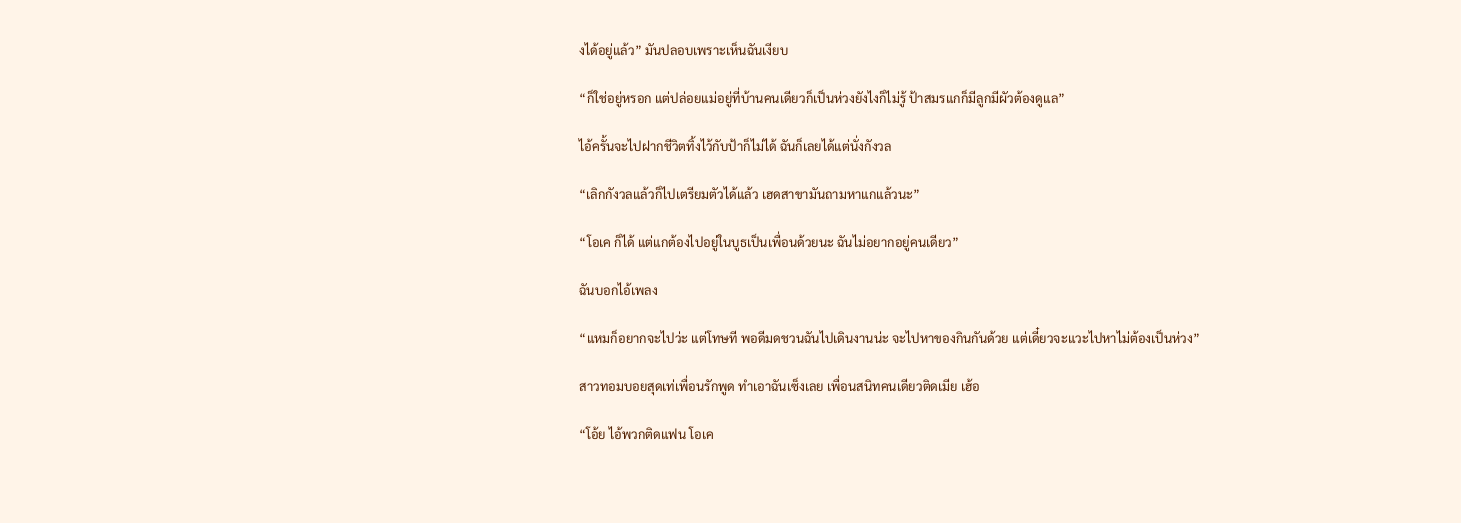งได้อยู่แล้ว” มันปลอบเพราะเห็นฉันเงียบ

“ก็ใช่อยู่หรอก แต่ปล่อยแม่อยู่ที่บ้านคนเดียวก็เป็นห่วงยังไงก็ไม่รู้ ป้าสมรแกก็มีลูกมีผัวต้องดูแล”

ไอ้ครั้นจะไปฝากชีวิตทิ้งไว้กับป้าก็ไม่ได้ ฉันก็เลยได้แต่นั่งกังวล

“เลิกกังวลแล้วก็ไปเตรียมตัวได้แล้ว เฮดสาขามันถามหาแกแล้วนะ”

“โอเค ก็ได้ แต่แกต้องไปอยู่ในบูธเป็นเพื่อนด้วยนะ ฉันไม่อยากอยู่คนเดียว”

ฉันบอกไอ้เพลง

“แหมก็อยากจะไปว่ะ แต่โทษที พอดีมดชวนฉันไปเดินงานน่ะ จะไปหาของกินกันด้วย แต่เดี๋ยวจะแวะไปหาไม่ต้องเป็นห่วง”

สาวทอมบอยสุดเท่เพื่อนรักพูด ทำเอาฉันเซ็งเลย เพื่อนสนิทคนเดียวติดเมีย เฮ้อ

“โอ้ย ไอ้พวกติดแฟน โอเค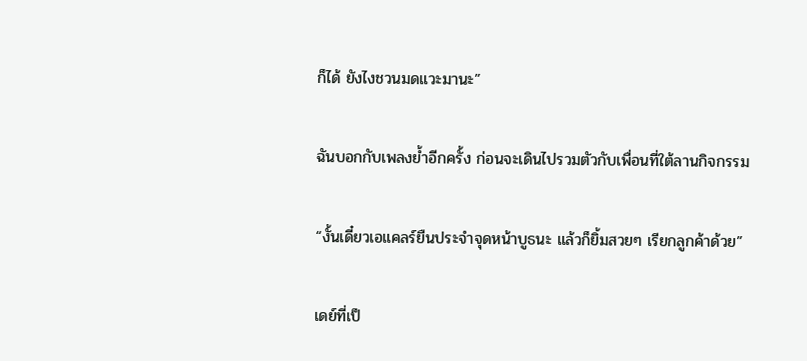ก็ได้ ยังไงชวนมดแวะมานะ”

ฉันบอกกับเพลงย้ำอีกครั้ง ก่อนจะเดินไปรวมตัวกับเพื่อนที่ใต้ลานกิจกรรม

“งั้นเดี๋ยวเอแคลร์ยืนประจำจุดหน้าบูธนะ แล้วก็ยิ้มสวยๆ เรียกลูกค้าด้วย”

เดย์ที่เป็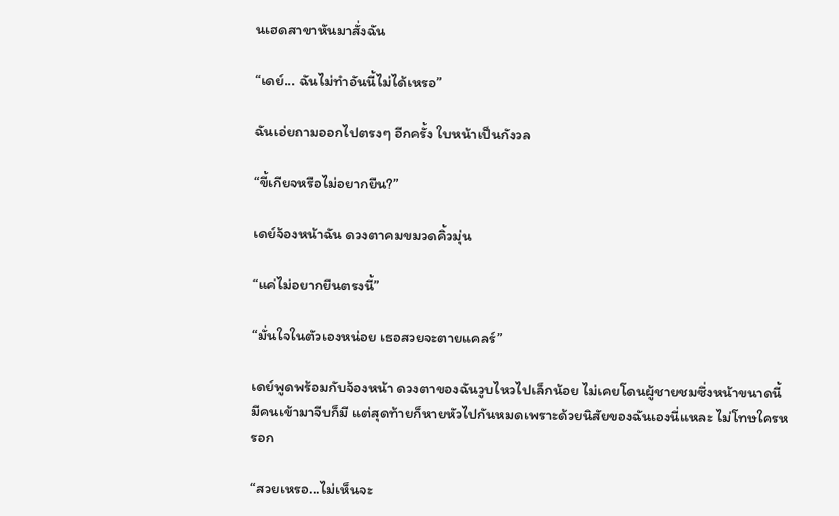นเฮดสาขาหันมาสั่งฉัน

“เดย์... ฉันไม่ทำอันนี้ไม่ได้เหรอ”

ฉันเอ่ยถามออกไปตรงๆ อีกครั้ง ใบหน้าเป็นกังวล

“ขี้เกียจหรือไม่อยากยืน?”

เดย์จ้องหน้าฉัน ดวงตาคมขมวดคิ้วมุ่น

“แค่ไม่อยากยืนตรงนี้”

“มั่นใจในตัวเองหน่อย เธอสวยจะตายแคลร์”

เดย์พูดพร้อมกับจ้องหน้า ดวงตาของฉันวูบไหวไปเล็กน้อย ไม่เคยโดนผู้ชายชมซึ่งหน้าขนาดนี้ มีคนเข้ามาจีบก็มี แต่สุดท้ายก็หายหัวไปกันหมดเพราะด้วยนิสัยของฉันเองนี่แหละ ไม่โทษใครหรอก

“สวยเหรอ...ไม่เห็นจะ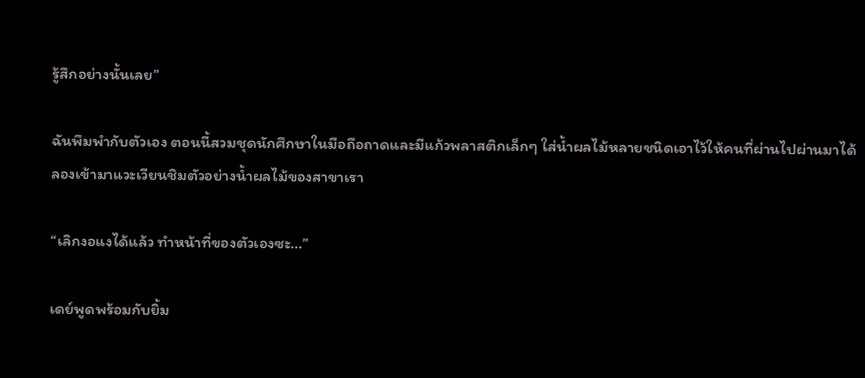รู้สึกอย่างนั้นเลย”

ฉันพึมพำกับตัวเอง ตอนนี้สวมชุดนักศึกษาในมือถือถาดและมีแก้วพลาสติกเล็กๆ ใส่น้ำผลไม้หลายชนิดเอาไว้ให้คนที่ผ่านไปผ่านมาได้ลองเข้ามาแวะเวียนชิมตัวอย่างน้ำผลไม้ของสาขาเรา

“เลิกงอแงได้แล้ว ทำหน้าที่ของตัวเองซะ...”

เดย์พูดพร้อมกับยิ้ม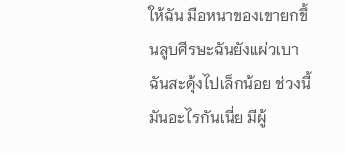ให้ฉัน มือหนาของเขายกขึ้นลูบศีรษะฉันยังแผ่วเบา ฉันสะดุ้งไปเล็กน้อย ช่วงนี้มันอะไรกันเนี่ย มีผู้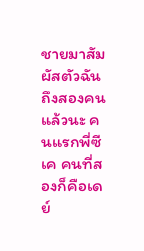ชายมาสัมผัสตัวฉันถึงสองคนแล้วนะ คนแรกพี่ซีเค คนที่สองก็คือเดย์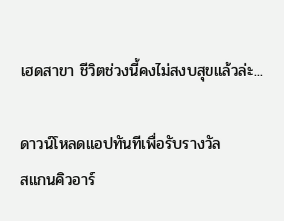เฮดสาขา ชีวิตช่วงนี้คงไม่สงบสุขแล้วล่ะ...

ดาวน์โหลดแอปทันทีเพื่อรับรางวัล
สแกนคิวอาร์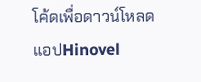โค้ดเพื่อดาวน์โหลดแอปHinovel